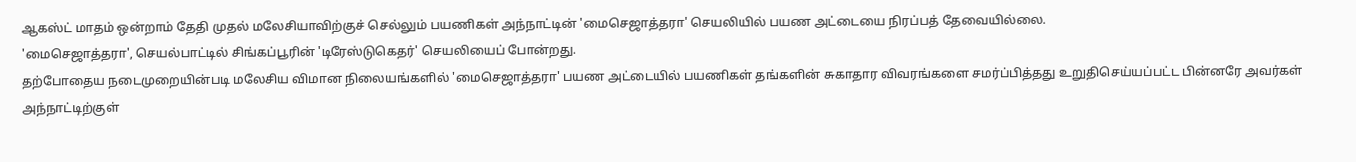ஆகஸ்ட் மாதம் ஒன்றாம் தேதி முதல் மலேசியாவிற்குச் செல்லும் பயணிகள் அந்நாட்டின் 'மைசெஜாத்தரா' செயலியில் பயண அட்டையை நிரப்பத் தேவையில்லை.
'மைசெஜாத்தரா', செயல்பாட்டில் சிங்கப்பூரின் 'டிரேஸ்டுகெதர்' செயலியைப் போன்றது.
தற்போதைய நடைமுறையின்படி மலேசிய விமான நிலையங்களில் 'மைசெஜாத்தரா' பயண அட்டையில் பயணிகள் தங்களின் சுகாதார விவரங்களை சமர்ப்பித்தது உறுதிசெய்யப்பட்ட பின்னரே அவர்கள் அந்நாட்டிற்குள்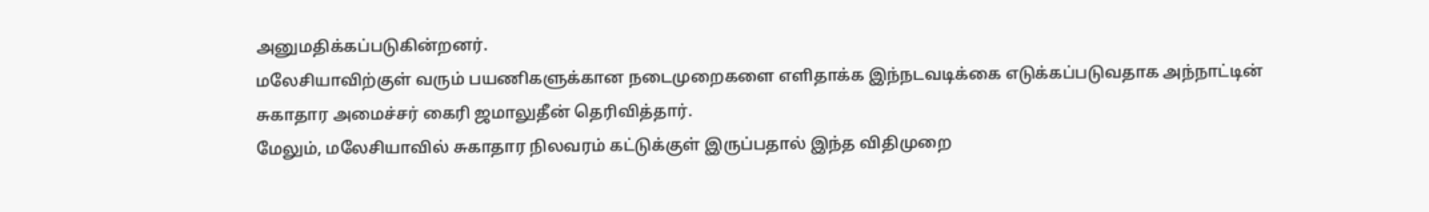அனுமதிக்கப்படுகின்றனர்.
மலேசியாவிற்குள் வரும் பயணிகளுக்கான நடைமுறைகளை எளிதாக்க இந்நடவடிக்கை எடுக்கப்படுவதாக அந்நாட்டின் சுகாதார அமைச்சர் கைரி ஜமாலுதீன் தெரிவித்தார்.
மேலும், மலேசியாவில் சுகாதார நிலவரம் கட்டுக்குள் இருப்பதால் இந்த விதிமுறை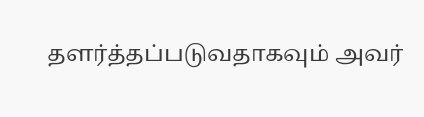தளர்த்தப்படுவதாகவும் அவர்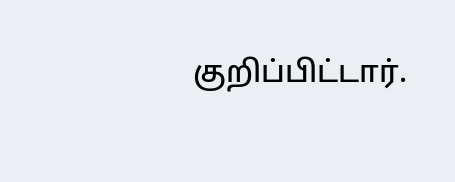குறிப்பிட்டார்.